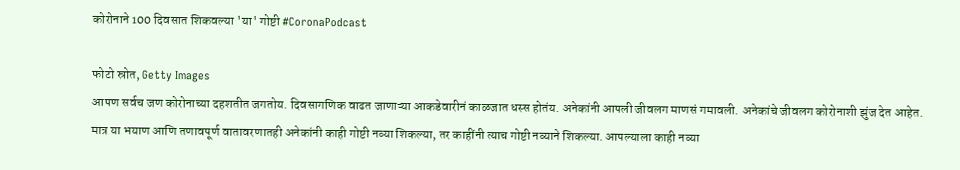कोरोनाने 100 दिवसात शिकवल्या 'या' गोष्टी #CoronaPodcast

फोटो स्रोत, Getty Images
आपण सर्वच जण कोरोनाच्या दहशतीत जगतोय. दिवसागणिक वाढत जाणाऱ्या आकडेवारीनं काळजात धस्स होतंय. अनेकांनी आपली जीवलग माणसं गमावली. अनेकांचे जीवलग कोरोनाशी झुंज देत आहेत.
मात्र या भयाण आणि तणावपूर्ण वातावरणातही अनेकांनी काही गोष्टी नव्या शिकल्या, तर काहींनी त्याच गोष्टी नव्याने शिकल्या. आपल्याला काही नव्या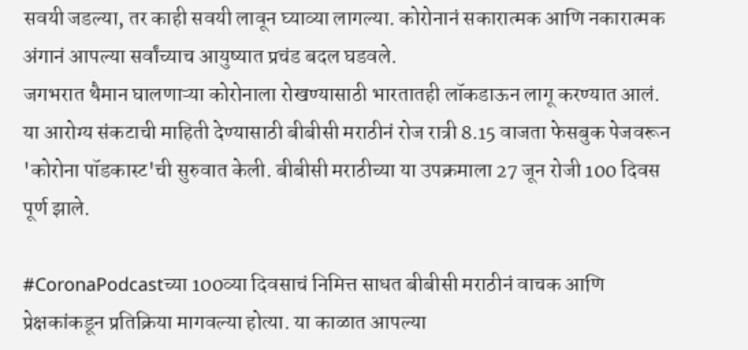सवयी जडल्या, तर काही सवयी लावून घ्याव्या लागल्या. कोरोनानं सकारात्मक आणि नकारात्मक अंगानं आपल्या सर्वांच्याच आयुष्यात प्रचंड बदल घडवले.
जगभरात थैमान घालणाऱ्या कोरोनाला रोखण्यासाठी भारतातही लॉकडाऊन लागू करण्यात आलं. या आरोग्य संकटाची माहिती देण्यासाठी बीबीसी मराठीनं रोज रात्री 8.15 वाजता फेसबुक पेजवरून 'कोरोना पॉडकास्ट'ची सुरुवात केली. बीबीसी मराठीच्या या उपक्रमाला 27 जून रोजी 100 दिवस पूर्ण झाले.

#CoronaPodcastच्या 100व्या दिवसाचं निमित्त साधत बीबीसी मराठीनं वाचक आणि प्रेक्षकांकडून प्रतिक्रिया मागवल्या होत्या. या काळात आपल्या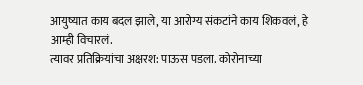आयुष्यात काय बदल झाले, या आरोग्य संकटांने काय शिकवलं, हे आम्ही विचारलं.
त्यावर प्रतिक्रियांचा अक्षरश: पाऊस पडला. कोरोनाच्या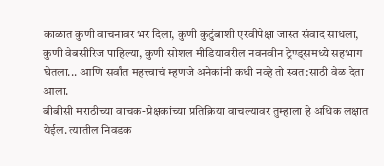काळात कुणी वाचनावर भर दिला, कुणी कुटुंबाशी एरवीपेक्षा जास्त संवाद साधला, कुणी वेबसीरिज पाहिल्या, कुणी सोशल मीडियावरील नवनवीन ट्रेण्ड्समध्ये सहभाग घेतला... आणि सर्वांत महत्त्वाचं म्हणजे अनेकांनी कधी नव्हे तो स्वत:साठी वेळ देता आला.
बीबीसी मराठीच्या वाचक-प्रेक्षकांच्या प्रतिक्रिया वाचल्यावर तुम्हाला हे अधिक लक्षात येईल. त्यातील निवडक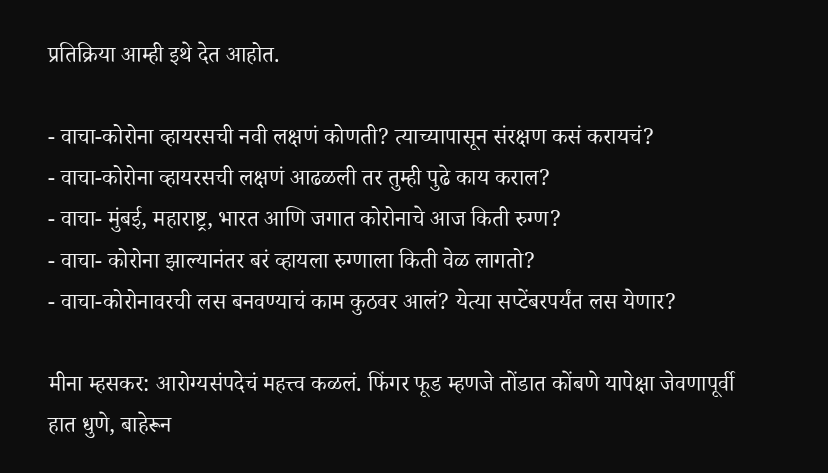प्रतिक्रिया आम्ही इथे देत आहोत.

- वाचा-कोरोना व्हायरसची नवी लक्षणं कोणती? त्याच्यापासून संरक्षण कसं करायचं?
- वाचा-कोरोना व्हायरसची लक्षणं आढळली तर तुम्ही पुढे काय कराल?
- वाचा- मुंबई, महाराष्ट्र, भारत आणि जगात कोरोनाचे आज किती रुग्ण?
- वाचा- कोरोना झाल्यानंतर बरं व्हायला रुग्णाला किती वेळ लागतो?
- वाचा-कोरोनावरची लस बनवण्याचं काम कुठवर आलं? येत्या सप्टेंबरपर्यंत लस येणार?

मीना म्हसकर: आरोग्यसंपदेचं महत्त्व कळलं. फिंगर फूड म्हणजे तोंडात कोंबणे यापेक्षा जेवणापूर्वी हात धुणे, बाहेरून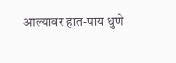आल्यावर हात-पाय धुणे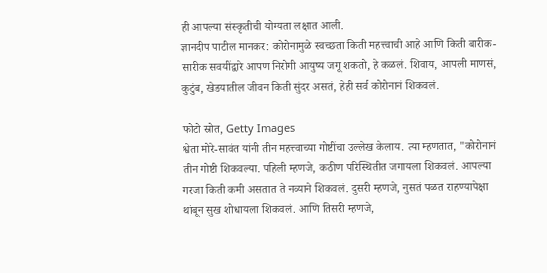ही आपल्या संस्कृतीची योग्यता लक्षात आली.
ज्ञानदीप पाटील मानकर: कोरोनामुळे स्वच्छता किती महत्त्वाची आहे आणि किती बारीक-सारीक सवयींद्वारे आपण निरोगी आयुष्य जगू शकतो, हे कळलं. शिवाय, आपली माणसं, कुटुंब, खेडयातील जीवन किती सुंदर असतं, हेही सर्व कोरोनानं शिकवलं.

फोटो स्रोत, Getty Images
श्वेता मोरे-सावंत यांनी तीन महत्त्वाच्या गोष्टींचा उल्लेख केलाय. त्या म्हणतात, "कोरोनानं तीन गोष्टी शिकवल्या. पहिली म्हणजे, कठीण परिस्थितीत जगायला शिकवलं. आपल्या गरजा किती कमी असतात ते नव्याने शिकवलं. दुसरी म्हणजे, नुसतं पळत राहण्यापेक्षा थांबून सुख शोधायला शिकवलं. आणि तिसरी म्हणजे,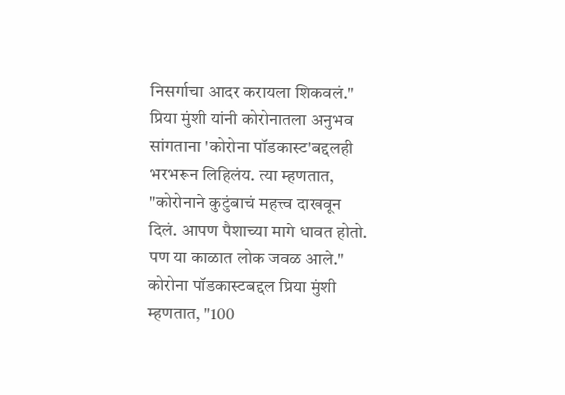निसर्गाचा आदर करायला शिकवलं."
प्रिया मुंशी यांनी कोरोनातला अनुभव सांगताना 'कोरोना पॉडकास्ट'बद्दलही भरभरून लिहिलंय. त्या म्हणतात, "कोरोनाने कुटुंबाचं महत्त्व दाखवून दिलं. आपण पैशाच्या मागे धावत होतो. पण या काळात लोक जवळ आले."
कोरोना पॉडकास्टबद्दल प्रिया मुंशी म्हणतात, "100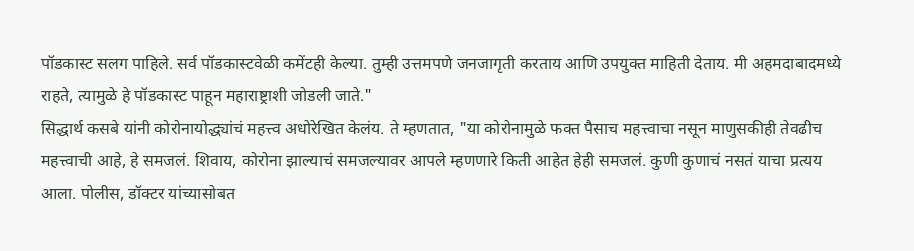पॉडकास्ट सलग पाहिले. सर्व पॉडकास्टवेळी कमेंटही केल्या. तुम्ही उत्तमपणे जनजागृती करताय आणि उपयुक्त माहिती देताय. मी अहमदाबादमध्ये राहते, त्यामुळे हे पॉडकास्ट पाहून महाराष्ट्राशी जोडली जाते."
सिद्धार्थ कसबे यांनी कोरोनायोद्ध्यांचं महत्त्व अधोरेखित केलंय. ते म्हणतात, "या कोरोनामुळे फक्त पैसाच महत्त्वाचा नसून माणुसकीही तेवढीच महत्त्वाची आहे, हे समजलं. शिवाय, कोरोना झाल्याचं समजल्यावर आपले म्हणणारे किती आहेत हेही समजलं. कुणी कुणाचं नसतं याचा प्रत्यय आला. पोलीस, डॉक्टर यांच्यासोबत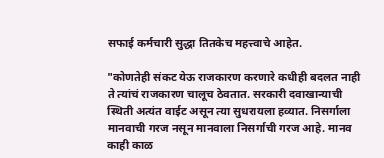सफाई कर्मचारी सुद्धा तितकेच महत्त्वाचे आहेत.

"कोणतेही संकट येऊ राजकारण करणारे कधीही बदलत नाही ते त्यांचं राजकारण चालूच ठेवतात. सरकारी दवाखान्याची स्थिती अत्यंत वाईट असून त्या सुधरायला हव्यात. निसर्गाला मानवाची गरज नसून मानवाला निसर्गाची गरज आहे. मानव काही काळ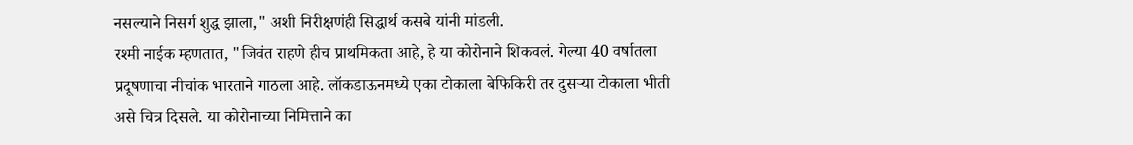नसल्याने निसर्ग शुद्ध झाला," अशी निरीक्षणंही सिद्धार्थ कसबे यांनी मांडली.
रश्मी नाईक म्हणतात, "जिवंत राहणे हीच प्राथमिकता आहे, हे या कोरोनाने शिकवलं. गेल्या 40 वर्षातला प्रदूषणाचा नीचांक भारताने गाठला आहे. लॉकडाऊनमध्ये एका टोकाला बेफिकिरी तर दुसऱ्या टोकाला भीती असे चित्र दिसले. या कोरोनाच्या निमित्ताने का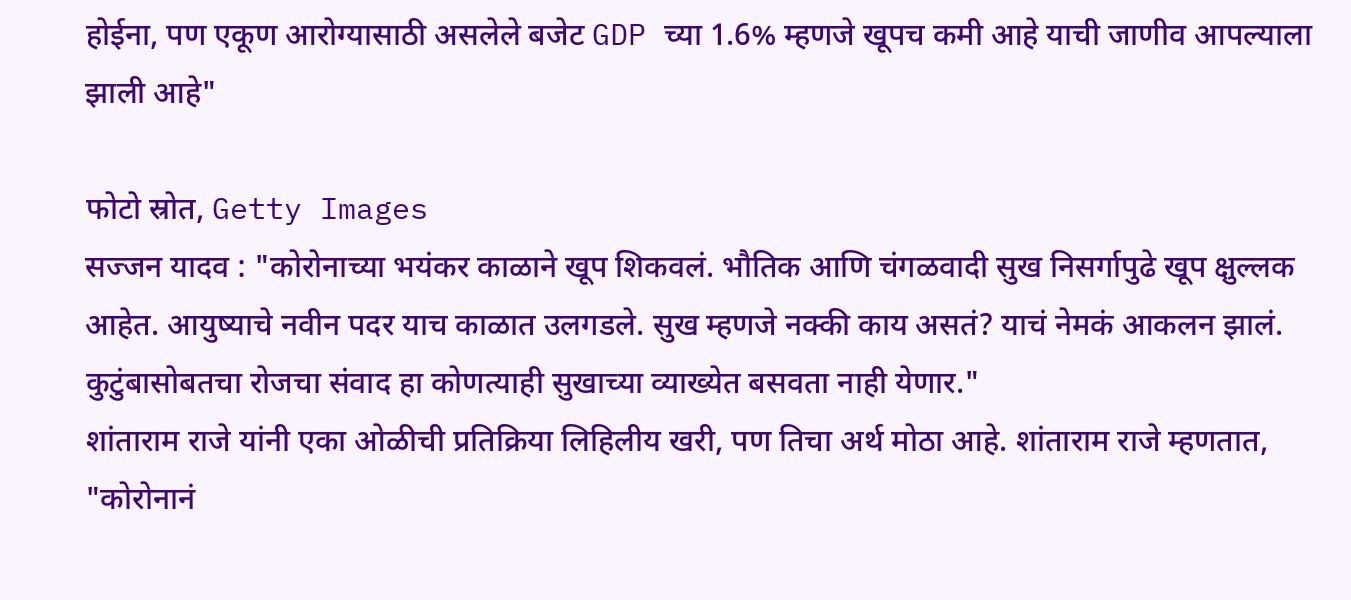होईना, पण एकूण आरोग्यासाठी असलेले बजेट GDP च्या 1.6% म्हणजे खूपच कमी आहे याची जाणीव आपल्याला झाली आहे"

फोटो स्रोत, Getty Images
सज्जन यादव : "कोरोनाच्या भयंकर काळाने खूप शिकवलं. भौतिक आणि चंगळवादी सुख निसर्गापुढे खूप क्षुल्लक आहेत. आयुष्याचे नवीन पदर याच काळात उलगडले. सुख म्हणजे नक्की काय असतं? याचं नेमकं आकलन झालं. कुटुंबासोबतचा रोजचा संवाद हा कोणत्याही सुखाच्या व्याख्येत बसवता नाही येणार."
शांताराम राजे यांनी एका ओळीची प्रतिक्रिया लिहिलीय खरी, पण तिचा अर्थ मोठा आहे. शांताराम राजे म्हणतात, "कोरोनानं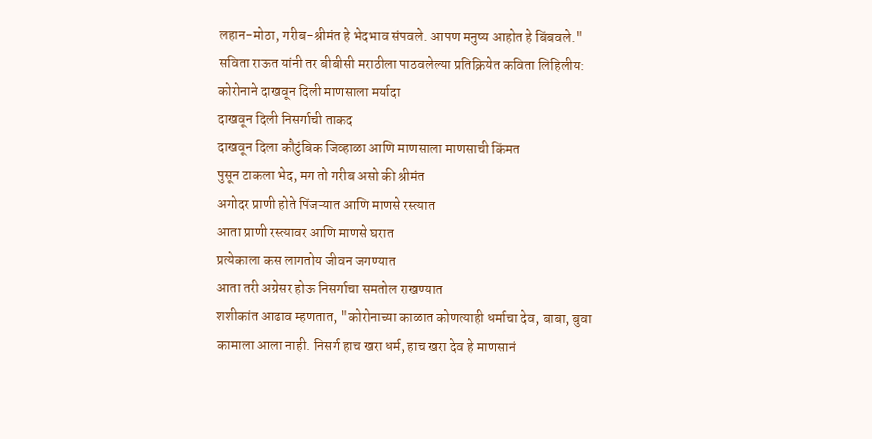लहान-मोठा, गरीब-श्रीमंत हे भेदभाव संपवले. आपण मनुष्य आहोत हे बिंबवले."
सविता राऊत यांनी तर बीबीसी मराठीला पाठवलेल्या प्रतिक्रियेत कविता लिहिलीय:
कोरोनाने दाखवून दिली माणसाला मर्यादा
दाखवून दिली निसर्गाची ताकद
दाखवून दिला कौटुंबिक जिव्हाळा आणि माणसाला माणसाची किंमत
पुसून टाकला भेद, मग तो गरीब असो की श्रीमंत
अगोदर प्राणी होते पिंजऱ्यात आणि माणसे रस्त्यात
आता प्राणी रस्त्यावर आणि माणसे घरात
प्रत्येकाला कस लागतोय जीवन जगण्यात
आता तरी अग्रेसर होऊ निसर्गाचा समतोल राखण्यात
शशीकांत आढाव म्हणतात, "कोरोनाच्या काळात कोणत्याही धर्माचा देव, बाबा, बुवा कामाला आला नाही. निसर्ग हाच खरा धर्म, हाच खरा देव हे माणसानं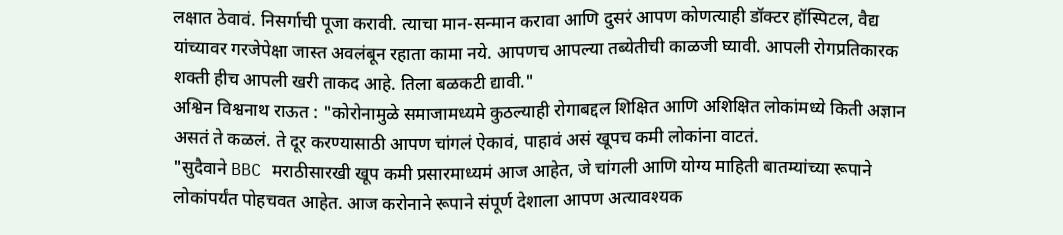लक्षात ठेवावं. निसर्गाची पूजा करावी. त्याचा मान-सन्मान करावा आणि दुसरं आपण कोणत्याही डॉक्टर हॉस्पिटल, वैद्य यांच्यावर गरजेपेक्षा जास्त अवलंबून रहाता कामा नये. आपणच आपल्या तब्येतीची काळजी घ्यावी. आपली रोगप्रतिकारक शक्ती हीच आपली खरी ताकद आहे. तिला बळकटी द्यावी."
अश्विन विश्वनाथ राऊत : "कोरोनामुळे समाजामध्यमे कुठल्याही रोगाबद्दल शिक्षित आणि अशिक्षित लोकांमध्ये किती अज्ञान असतं ते कळलं. ते दूर करण्यासाठी आपण चांगलं ऐकावं, पाहावं असं खूपच कमी लोकांना वाटतं.
"सुदैवाने BBC मराठीसारखी खूप कमी प्रसारमाध्यमं आज आहेत, जे चांगली आणि योग्य माहिती बातम्यांच्या रूपाने लोकांपर्यंत पोहचवत आहेत. आज करोनाने रूपाने संपूर्ण देशाला आपण अत्यावश्यक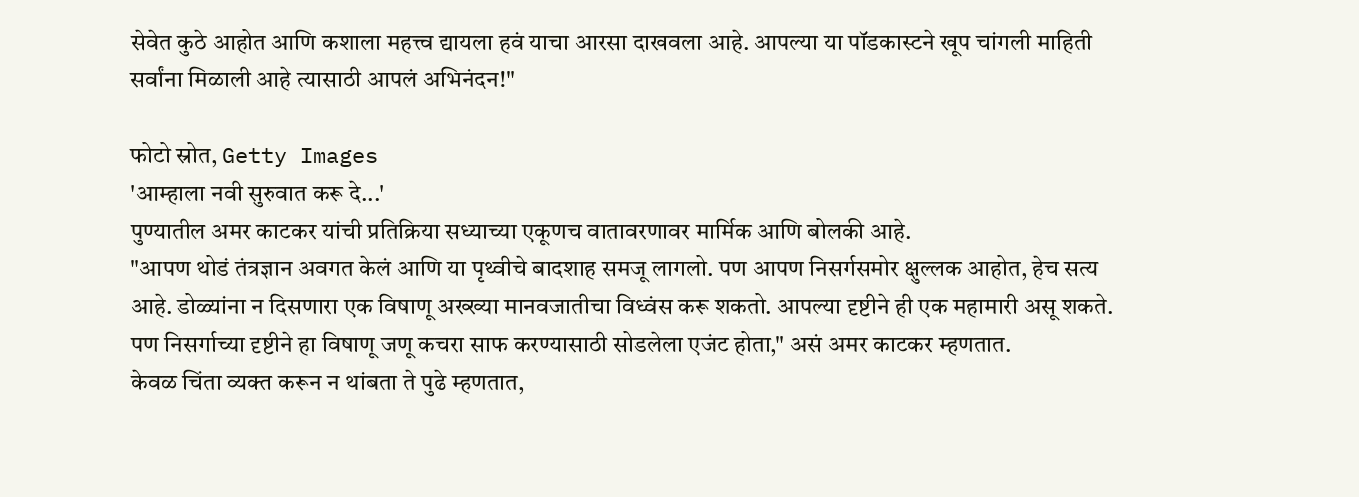सेवेत कुठे आहोत आणि कशाला महत्त्व द्यायला हवं याचा आरसा दाखवला आहे. आपल्या या पॉडकास्टने खूप चांगली माहिती सर्वांना मिळाली आहे त्यासाठी आपलं अभिनंदन!"

फोटो स्रोत, Getty Images
'आम्हाला नवी सुरुवात करू दे...'
पुण्यातील अमर काटकर यांची प्रतिक्रिया सध्याच्या एकूणच वातावरणावर मार्मिक आणि बोलकी आहे.
"आपण थोडं तंत्रज्ञान अवगत केलं आणि या पृथ्वीचे बादशाह समजू लागलो. पण आपण निसर्गसमोर क्षुल्लक आहोत, हेच सत्य आहे. डोळ्यांना न दिसणारा एक विषाणू अख्ख्या मानवजातीचा विध्वंस करू शकतो. आपल्या दृष्टीने ही एक महामारी असू शकते. पण निसर्गाच्या दृष्टीने हा विषाणू जणू कचरा साफ करण्यासाठी सोडलेला एजंट होता," असं अमर काटकर म्हणतात.
केवळ चिंता व्यक्त करून न थांबता ते पुढे म्हणतात,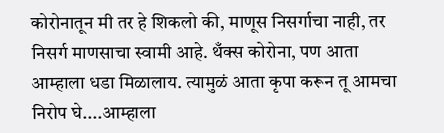कोरोनातून मी तर हे शिकलो की, माणूस निसर्गाचा नाही, तर निसर्ग माणसाचा स्वामी आहे. थँक्स कोरोना, पण आता आम्हाला धडा मिळालाय. त्यामुळं आता कृपा करून तू आमचा निरोप घे....आम्हाला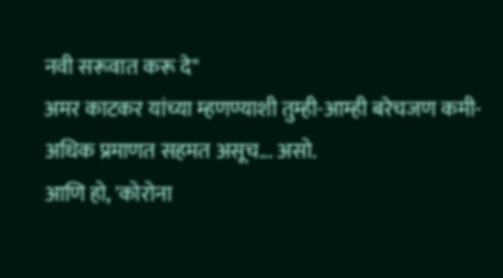नवी सरूवात करू दे"
अमर काटकर यांच्या म्हणण्याशी तुम्ही-आम्ही बरेचजण कमी-अधिक प्रमाणत सहमत असूच... असो.
आणि हो, 'कोरोना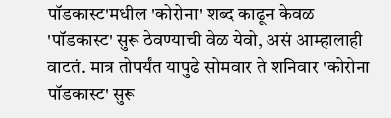पॉडकास्ट'मधील 'कोरोना' शब्द काढून केवळ 'पॉडकास्ट' सुरू ठेवण्याची वेळ येवो, असं आम्हालाही वाटतं. मात्र तोपर्यंत यापुढे सोमवार ते शनिवार 'कोरोना पॉडकास्ट' सुरू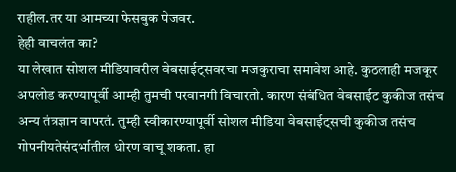राहील.तर या आमच्या फेसबुक पेजवर.
हेही वाचलंत का?
या लेखात सोशल मीडियावरील वेबसाईट्सवरचा मजकुराचा समावेश आहे. कुठलाही मजकूर अपलोड करण्यापूर्वी आम्ही तुमची परवानगी विचारतो. कारण संबंधित वेबसाईट कुकीज तसंच अन्य तंत्रज्ञान वापरतं. तुम्ही स्वीकारण्यापूर्वी सोशल मीडिया वेबसाईट्सची कुकीज तसंच गोपनीयतेसंदर्भातील धोरण वाचू शकता. हा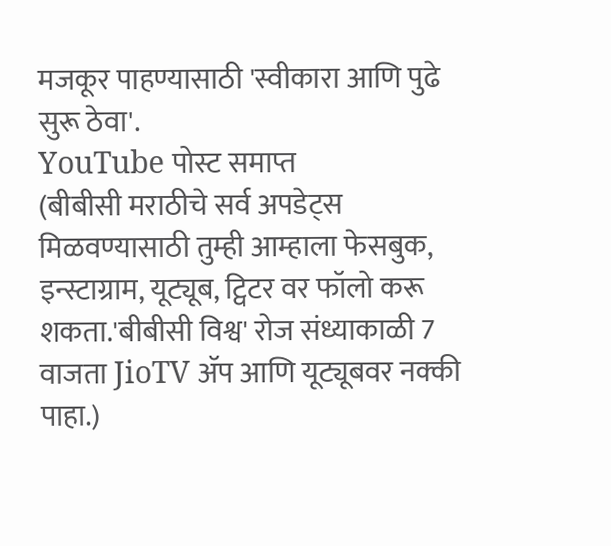मजकूर पाहण्यासाठी 'स्वीकारा आणि पुढे सुरू ठेवा'.
YouTube पोस्ट समाप्त
(बीबीसी मराठीचे सर्व अपडेट्स मिळवण्यासाठी तुम्ही आम्हाला फेसबुक, इन्स्टाग्राम, यूट्यूब, ट्विटर वर फॉलो करू शकता.'बीबीसी विश्व' रोज संध्याकाळी 7 वाजता JioTV ॲप आणि यूट्यूबवर नक्की पाहा.)